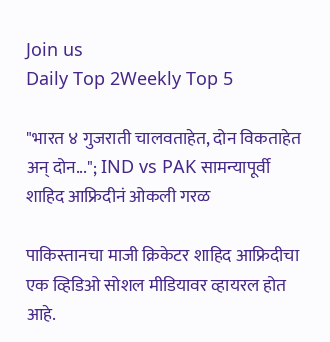Join us
Daily Top 2Weekly Top 5

"भारत ४ गुजराती चालवताहेत, दोन विकताहेत अन् दोन..."; IND vs PAK सामन्यापूर्वी शाहिद आफ्रिदीनं ओकली गरळ

पाकिस्तानचा माजी क्रिकेटर शाहिद आफ्रिदीचा एक व्हिडिओ सोशल मीडियावर व्हायरल होत आहे.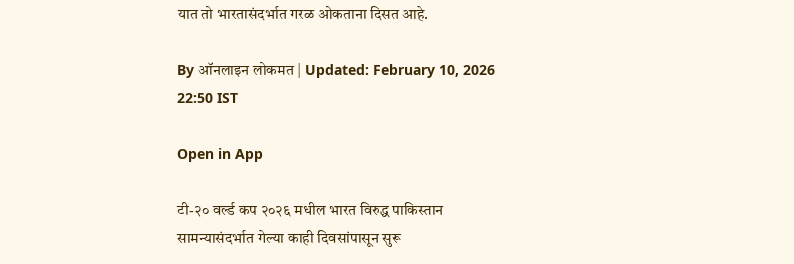यात तो भारतासंदर्भात गरळ ओकताना दिसत आहे.

By ऑनलाइन लोकमत | Updated: February 10, 2026 22:50 IST

Open in App

टी-२० वर्ल्ड कप २०२६ मधील भारत विरुद्ध पाकिस्तान सामन्यासंदर्भात गेल्या काही दिवसांपासून सुरू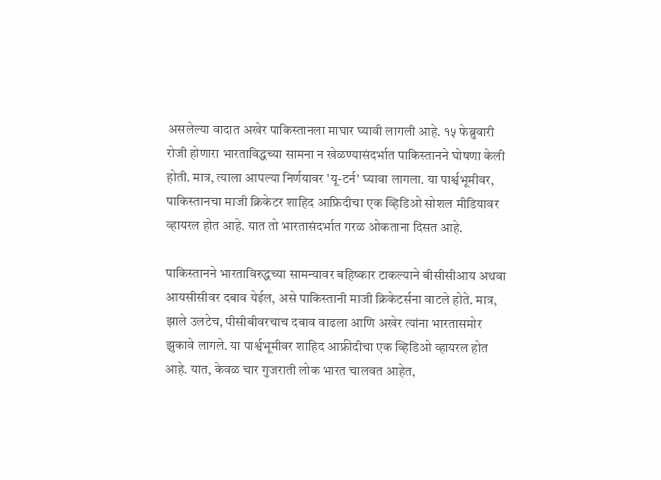असलेल्या वादात अखेर पाकिस्तानला माघार घ्यावी लागली आहे. १५ फेब्रुवारी रोजी होणारा भारताविद्धच्या सामना न खेळण्यासंदर्भात पाकिस्तानने घोषणा केली होती. मात्र, त्याला आपल्या निर्णयावर 'यू-टर्न' घ्यावा लागला. या पार्श्वभूमीवर, पाकिस्तानचा माजी क्रिकेटर शाहिद आफ्रिदीचा एक व्हिडिओ सोशल मीडियावर व्हायरल होत आहे. यात तो भारतासंदर्भात गरळ ओकताना दिसत आहे.

पाकिस्तानने भारताविरुद्धच्या सामन्यावर बहिष्कार टाकल्याने बीसीसीआय अथवा आयसीसीवर दबाव येईल, असे पाकिस्तानी माजी क्रिकेटर्सना वाटले होते. मात्र, झाले उलटेच, पीसीबीवरचाच दबाव वाढला आणि अखेर त्यांना भारतासमोर झुकावे लागले. या पार्श्वभूमीवर शाहिद आफ्रीदीचा एक व्हिडिओ व्हायरल होत आहे. यात, केवळ चार गुजराती लोक भारत चालवत आहेत,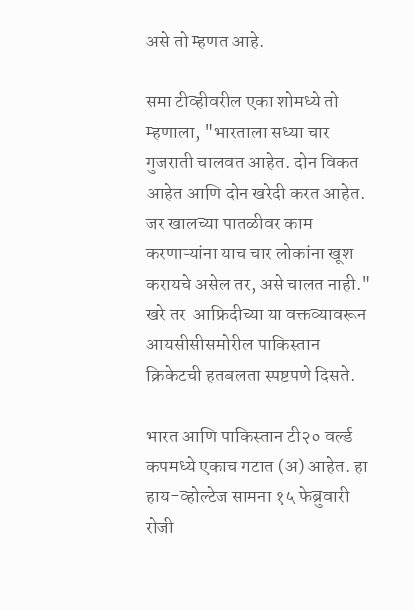असे तो म्हणत आहे.

समा टीव्हीवरील एका शोमध्ये तो म्हणाला, "भारताला सध्या चार गुजराती चालवत आहेत. दोन विकत आहेत आणि दोन खरेदी करत आहेत. जर खालच्या पातळीवर काम करणाऱ्यांना याच चार लोकांना खूश करायचे असेल तर, असे चालत नाही." खरे तर  आफ्रिदीच्या या वक्तव्यावरून आयसीसीसमोरील पाकिस्तान क्रिकेटची हतबलता स्पष्टपणे दिसते.

भारत आणि पाकिस्तान टी२० वर्ल्ड कपमध्ये एकाच गटात (अ) आहेत. हा हाय-व्होल्टेज सामना १५ फेब्रुवारी रोजी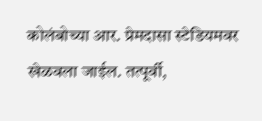कोलंबोच्या आर. प्रेमदासा स्टेडियमवर खेळवला जाईल. तत्पूर्वी,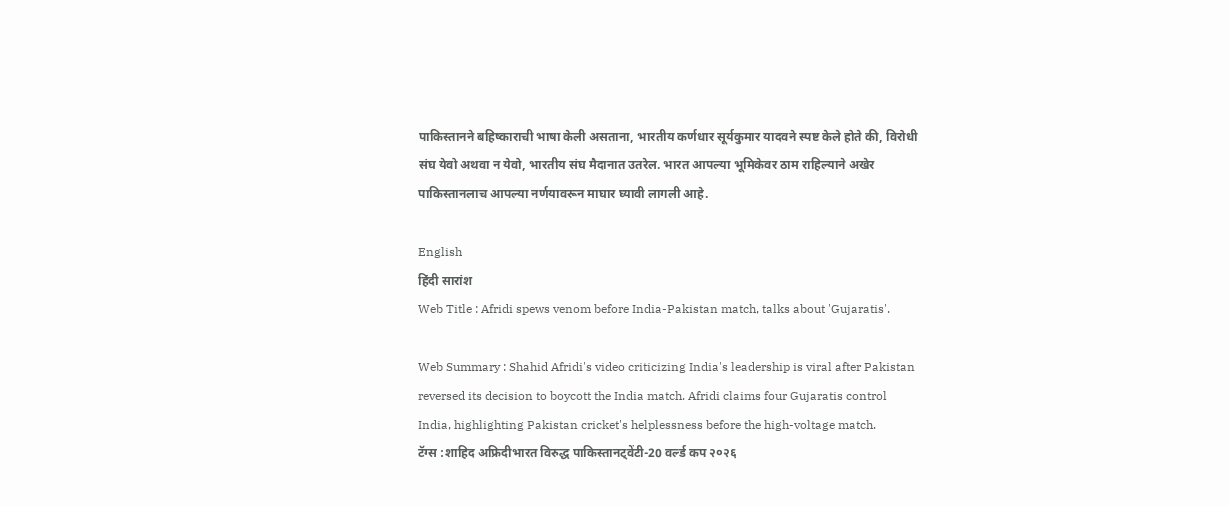पाकिस्तानने बहिष्काराची भाषा केली असताना, भारतीय कर्णधार सूर्यकुमार यादवने स्पष्ट केले होते की, विरोधी संघ येवो अथवा न येवो, भारतीय संघ मैदानात उतरेल. भारत आपल्या भूमिकेवर ठाम राहिल्याने अखेर पाकिस्तानलाच आपल्या नर्णयावरून माघार घ्यावी लागली आहे.

English
हिंदी सारांश
Web Title : Afridi spews venom before India-Pakistan match, talks about 'Gujaratis'.

Web Summary : Shahid Afridi's video criticizing India's leadership is viral after Pakistan reversed its decision to boycott the India match. Afridi claims four Gujaratis control India, highlighting Pakistan cricket's helplessness before the high-voltage match.
टॅग्स :शाहिद अफ्रिदीभारत विरुद्ध पाकिस्तानट्वेंटी-20 वर्ल्ड कप २०२६